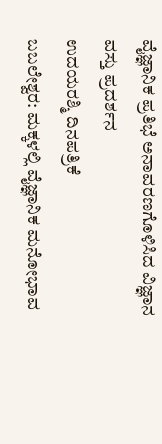ವೈಜ್ಞಾನಿಕ ಪ್ರತಿಭೆ ಅನಾವರಣಗೊಳಿಸಿದ ವಿಜ್ಞಾನ ವಸ್ತು ಪ್ರದರ್ಶನ
ಉದಯರಶ್ಮಿ ದಿನಪತ್ರಿಕೆ
ಬಬಲೇಶ್ವರ: ಮಕ್ಕಳಲ್ಲಿ ವೈಜ್ಞಾನಿಕ ಮನೋಭಾವ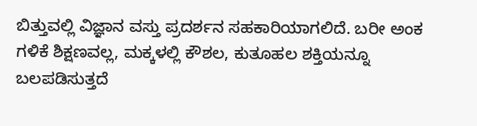ಬಿತ್ತುವಲ್ಲಿ ವಿಜ್ಞಾನ ವಸ್ತು ಪ್ರದರ್ಶನ ಸಹಕಾರಿಯಾಗಲಿದೆ. ಬರೀ ಅಂಕ ಗಳಿಕೆ ಶಿಕ್ಷಣವಲ್ಲ, ಮಕ್ಕಳಲ್ಲಿ ಕೌಶಲ, ಕುತೂಹಲ ಶಕ್ತಿಯನ್ನೂ ಬಲಪಡಿಸುತ್ತದೆ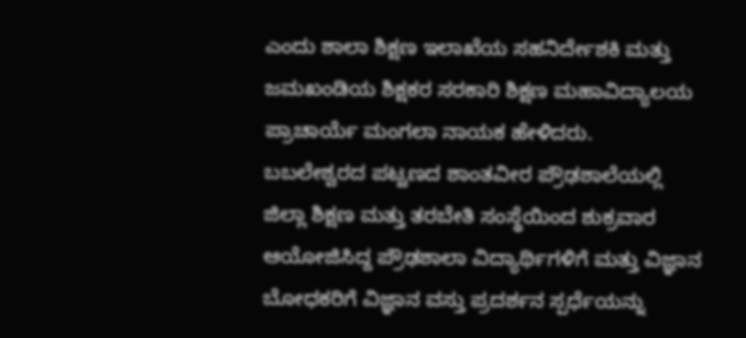ಎಂದು ಶಾಲಾ ಶಿಕ್ಷಣ ಇಲಾಖೆಯ ಸಹನಿರ್ದೇಶಕಿ ಮತ್ತು ಜಮಖಂಡಿಯ ಶಿಕ್ಷಕರ ಸರಕಾರಿ ಶಿಕ್ಷಣ ಮಹಾವಿದ್ಯಾಲಯ ಪ್ರಾಚಾರ್ಯೆ ಮಂಗಲಾ ನಾಯಕ ಹೇಳಿದರು.
ಬಬಲೇಶ್ವರದ ಪಟ್ಟಣದ ಶಾಂತವೀರ ಪ್ರೌಢಶಾಲೆಯಲ್ಲಿ ಜಿಲ್ಲಾ ಶಿಕ್ಷಣ ಮತ್ತು ತರಬೇತಿ ಸಂಸ್ಥೆಯಿಂದ ಶುಕ್ರವಾರ ಆಯೋಜಿಸಿದ್ದ ಪ್ರೌಢಶಾಲಾ ವಿದ್ಯಾರ್ಥಿಗಳಿಗೆ ಮತ್ತು ವಿಜ್ಞಾನ ಬೋಧಕರಿಗೆ ವಿಜ್ಞಾನ ವಸ್ತು ಪ್ರದರ್ಶನ ಸ್ಪರ್ಧೆಯನ್ನು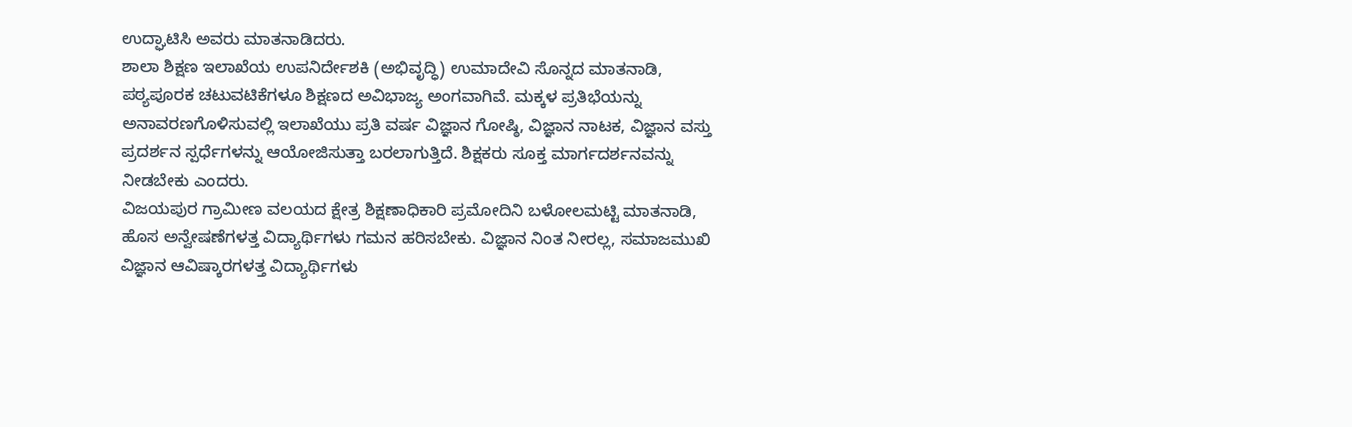ಉದ್ಘಾಟಿಸಿ ಅವರು ಮಾತನಾಡಿದರು.
ಶಾಲಾ ಶಿಕ್ಷಣ ಇಲಾಖೆಯ ಉಪನಿರ್ದೇಶಕಿ (ಅಭಿವೃದ್ಧಿ) ಉಮಾದೇವಿ ಸೊನ್ನದ ಮಾತನಾಡಿ,
ಪಠ್ಯಪೂರಕ ಚಟುವಟಿಕೆಗಳೂ ಶಿಕ್ಷಣದ ಅವಿಭಾಜ್ಯ ಅಂಗವಾಗಿವೆ. ಮಕ್ಕಳ ಪ್ರತಿಭೆಯನ್ನು ಅನಾವರಣಗೊಳಿಸುವಲ್ಲಿ ಇಲಾಖೆಯು ಪ್ರತಿ ವರ್ಷ ವಿಜ್ಞಾನ ಗೋಷ್ಠಿ, ವಿಜ್ಞಾನ ನಾಟಕ, ವಿಜ್ಞಾನ ವಸ್ತು ಪ್ರದರ್ಶನ ಸ್ಪರ್ಧೆಗಳನ್ನು ಆಯೋಜಿಸುತ್ತಾ ಬರಲಾಗುತ್ತಿದೆ. ಶಿಕ್ಷಕರು ಸೂಕ್ತ ಮಾರ್ಗದರ್ಶನವನ್ನು ನೀಡಬೇಕು ಎಂದರು.
ವಿಜಯಪುರ ಗ್ರಾಮೀಣ ವಲಯದ ಕ್ಷೇತ್ರ ಶಿಕ್ಷಣಾಧಿಕಾರಿ ಪ್ರಮೋದಿನಿ ಬಳೋಲಮಟ್ಟಿ ಮಾತನಾಡಿ, ಹೊಸ ಅನ್ವೇಷಣೆಗಳತ್ತ ವಿದ್ಯಾರ್ಥಿಗಳು ಗಮನ ಹರಿಸಬೇಕು. ವಿಜ್ಞಾನ ನಿಂತ ನೀರಲ್ಲ, ಸಮಾಜಮುಖಿ ವಿಜ್ಞಾನ ಆವಿಷ್ಕಾರಗಳತ್ತ ವಿದ್ಯಾರ್ಥಿಗಳು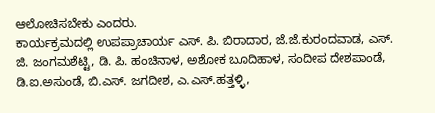ಆಲೋಚಿಸಬೇಕು ಎಂದರು.
ಕಾರ್ಯಕ್ರಮದಲ್ಲಿ ಉಪಪ್ರಾಚಾರ್ಯ ಎಸ್. ಪಿ. ಬಿರಾದಾರ, ಜೆ.ಜೆ.ಕುರಂದವಾಡ, ಎಸ್. ಜಿ. ಜಂಗಮಶೆಟ್ಟಿ, ಡಿ. ಪಿ. ಹಂಚಿನಾಳ, ಅಶೋಕ ಬೂದಿಹಾಳ, ಸಂದೀಪ ದೇಶಪಾಂಡೆ, ಡಿ.ಐ.ಅಸುಂಡೆ, ಬಿ.ಎಸ್. ಜಗದೀಶ, ಎ.ಎಸ್.ಹತ್ತಳ್ಳಿ,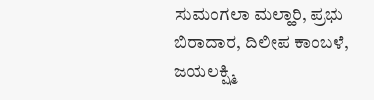ಸುಮಂಗಲಾ ಮಲ್ಹಾರಿ, ಪ್ರಭು ಬಿರಾದಾರ, ದಿಲೀಪ ಕಾಂಬಳೆ, ಜಯಲಕ್ಷ್ಮಿ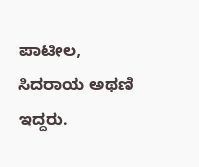ಪಾಟೀಲ, ಸಿದರಾಯ ಅಥಣಿ ಇದ್ದರು.